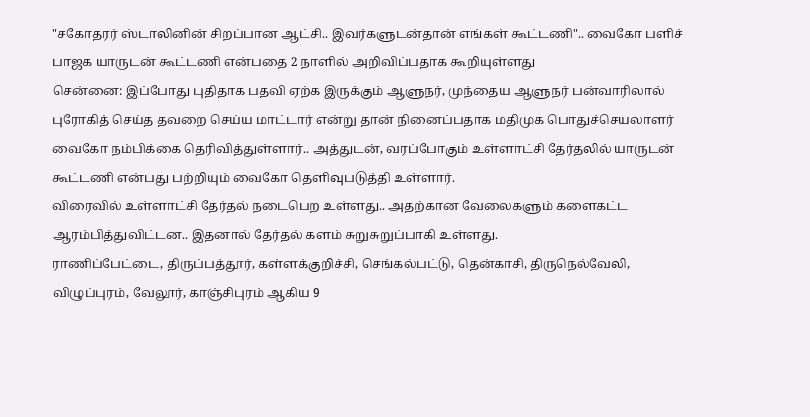"சகோதரர் ஸ்டாலினின் சிறப்பான ஆட்சி.. இவர்களுடன்தான் எங்கள் கூட்டணி".. வைகோ பளிச்
பாஜக யாருடன் கூட்டணி என்பதை 2 நாளில் அறிவிப்பதாக கூறியுள்ளது
சென்னை: இப்போது புதிதாக பதவி ஏற்க இருக்கும் ஆளுநர், முந்தைய ஆளுநர் பன்வாரிலால் புரோகித் செய்த தவறை செய்ய மாட்டார் என்று தான் நினைப்பதாக மதிமுக பொதுச்செயலாளர் வைகோ நம்பிக்கை தெரிவித்துள்ளார்.. அத்துடன், வரப்போகும் உள்ளாட்சி தேர்தலில் யாருடன் கூட்டணி என்பது பற்றியும் வைகோ தெளிவுபடுத்தி உள்ளார்.
விரைவில் உள்ளாட்சி தேர்தல் நடைபெற உள்ளது.. அதற்கான வேலைகளும் களைகட்ட ஆரம்பித்துவிட்டன.. இதனால் தேர்தல் களம் சுறுசுறுப்பாகி உள்ளது.
ராணிப்பேட்டை, திருப்பத்தூர், கள்ளக்குறிச்சி, செங்கல்பட்டு, தென்காசி, திருநெல்வேலி, விழுப்புரம், வேலூர், காஞ்சிபுரம் ஆகிய 9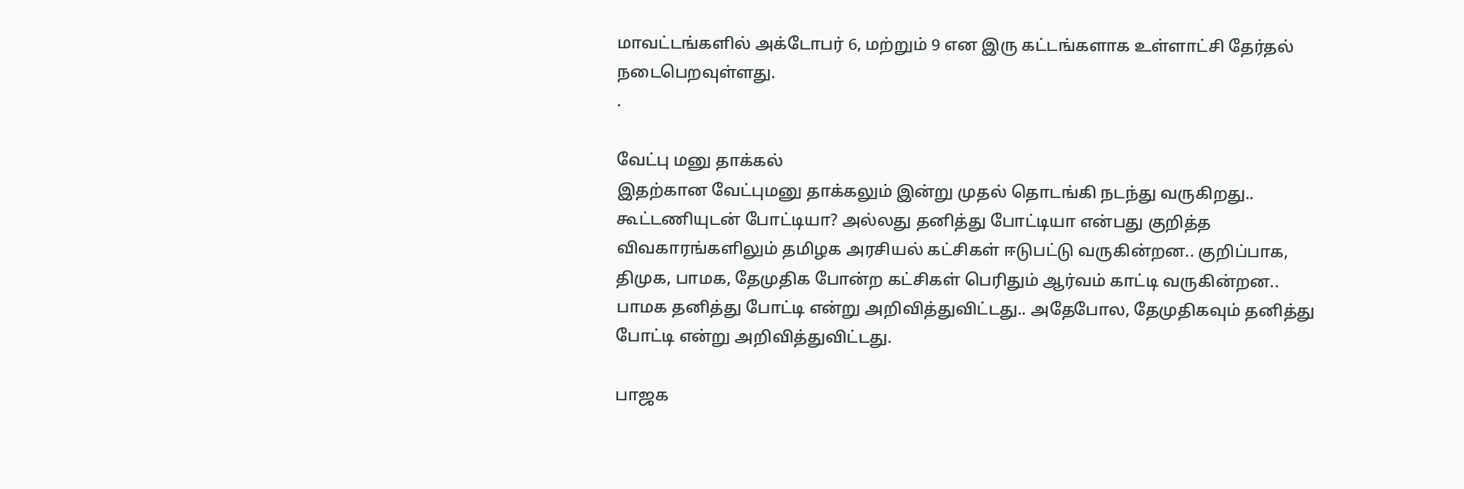மாவட்டங்களில் அக்டோபர் 6, மற்றும் 9 என இரு கட்டங்களாக உள்ளாட்சி தேர்தல் நடைபெறவுள்ளது.
.

வேட்பு மனு தாக்கல்
இதற்கான வேட்புமனு தாக்கலும் இன்று முதல் தொடங்கி நடந்து வருகிறது.. கூட்டணியுடன் போட்டியா? அல்லது தனித்து போட்டியா என்பது குறித்த விவகாரங்களிலும் தமிழக அரசியல் கட்சிகள் ஈடுபட்டு வருகின்றன.. குறிப்பாக, திமுக, பாமக, தேமுதிக போன்ற கட்சிகள் பெரிதும் ஆர்வம் காட்டி வருகின்றன.. பாமக தனித்து போட்டி என்று அறிவித்துவிட்டது.. அதேபோல, தேமுதிகவும் தனித்து போட்டி என்று அறிவித்துவிட்டது.

பாஜக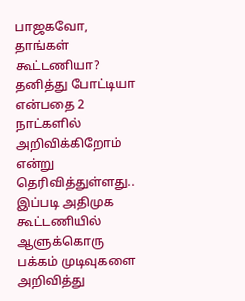பாஜகவோ, தாங்கள் கூட்டணியா? தனித்து போட்டியா என்பதை 2 நாட்களில் அறிவிக்கிறோம் என்று தெரிவித்துள்ளது.. இப்படி அதிமுக கூட்டணியில் ஆளுக்கொரு பக்கம் முடிவுகளை அறிவித்து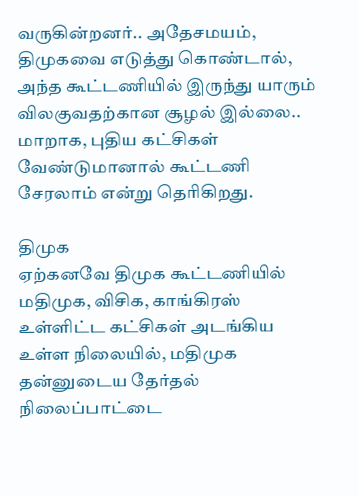வருகின்றனர்.. அதேசமயம், திமுகவை எடுத்து கொண்டால், அந்த கூட்டணியில் இருந்து யாரும் விலகுவதற்கான சூழல் இல்லை.. மாறாக, புதிய கட்சிகள் வேண்டுமானால் கூட்டணி சேரலாம் என்று தெரிகிறது.

திமுக
ஏற்கனவே திமுக கூட்டணியில் மதிமுக, விசிக, காங்கிரஸ் உள்ளிட்ட கட்சிகள் அடங்கிய உள்ள நிலையில், மதிமுக தன்னுடைய தேர்தல் நிலைப்பாட்டை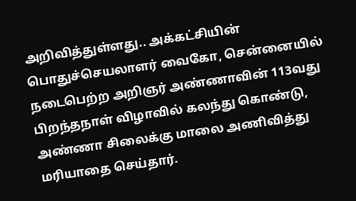அறிவித்துள்ளது.. அக்கட்சியின் பொதுச்செயலாளர் வைகோ, சென்னையில் நடைபெற்ற அறிஞர் அண்ணாவின் 113வது பிறந்தநாள் விழாவில் கலந்து கொண்டு, அண்ணா சிலைக்கு மாலை அணிவித்து மரியாதை செய்தார்.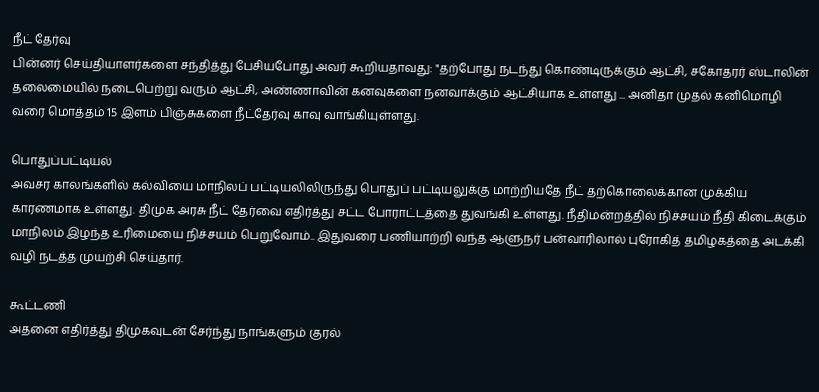நீட் தேர்வு
பின்னர் செய்தியாளர்களை சந்தித்து பேசியபோது அவர் கூறியதாவது: "தற்போது நடந்து கொண்டிருக்கும் ஆட்சி, சகோதரர் ஸ்டாலின் தலைமையில் நடைபெற்று வரும் ஆட்சி, அண்ணாவின் கனவுகளை நனவாக்கும் ஆட்சியாக உள்ளது ... அனிதா முதல் கனிமொழி வரை மொத்தம் 15 இளம் பிஞ்சுகளை நீட்தேர்வு காவு வாங்கியுள்ளது.

பொதுப்பட்டியல்
அவசர காலங்களில் கல்வியை மாநிலப் பட்டியலிலிருந்து பொதுப் பட்டியலுக்கு மாற்றியதே நீட் தற்கொலைக்கான முக்கிய காரணமாக உள்ளது. திமுக அரசு நீட் தேர்வை எதிர்த்து சட்ட போராட்டத்தை துவங்கி உள்ளது. நீதிமன்றத்தில் நிச்சயம் நீதி கிடைக்கும் மாநிலம் இழந்த உரிமையை நிச்சயம் பெறுவோம்.. இதுவரை பணியாற்றி வந்த ஆளுநர் பன்வாரிலால் புரோகித் தமிழகத்தை அடக்கி வழி நடத்த முயற்சி செய்தார்.

கூட்டணி
அதனை எதிர்த்து திமுகவுடன் சேர்ந்து நாங்களும் குரல்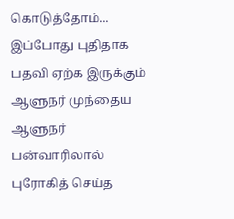கொடுத்தோம்... இப்போது புதிதாக பதவி ஏற்க இருக்கும் ஆளுநர் முந்தைய ஆளுநர் பன்வாரிலால் புரோகித் செய்த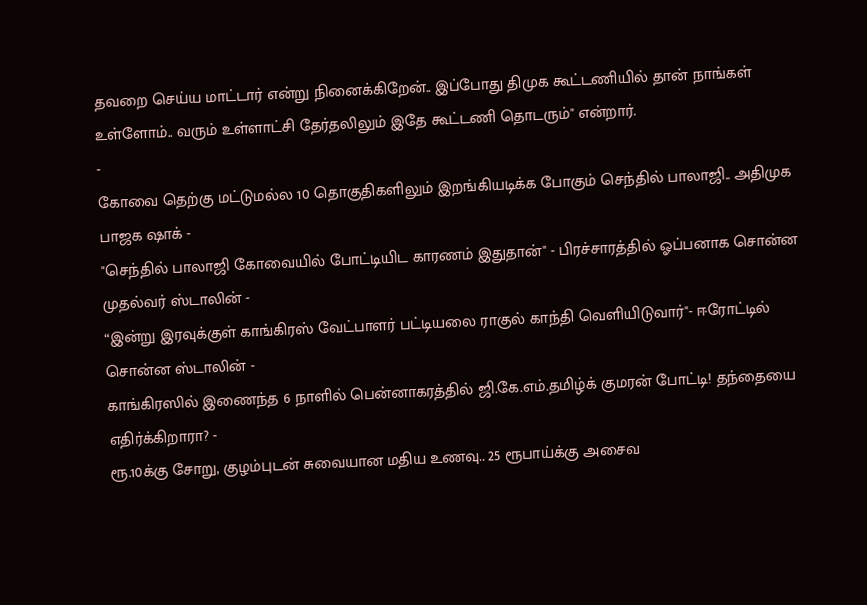தவறை செய்ய மாட்டார் என்று நினைக்கிறேன்.. இப்போது திமுக கூட்டணியில் தான் நாங்கள் உள்ளோம்.. வரும் உள்ளாட்சி தேர்தலிலும் இதே கூட்டணி தொடரும்" என்றார்.
-
கோவை தெற்கு மட்டுமல்ல 10 தொகுதிகளிலும் இறங்கியடிக்க போகும் செந்தில் பாலாஜி.. அதிமுக பாஜக ஷாக் -
"செந்தில் பாலாஜி கோவையில் போட்டியிட காரணம் இதுதான்" - பிரச்சாரத்தில் ஓப்பனாக சொன்ன முதல்வர் ஸ்டாலின் -
“இன்று இரவுக்குள் காங்கிரஸ் வேட்பாளர் பட்டியலை ராகுல் காந்தி வெளியிடுவார்"- ஈரோட்டில் சொன்ன ஸ்டாலின் -
காங்கிரஸில் இணைந்த 6 நாளில் பென்னாகரத்தில் ஜி.கே.எம்.தமிழ்க் குமரன் போட்டி! தந்தையை எதிர்க்கிறாரா? -
ரூ.10க்கு சோறு, குழம்புடன் சுவையான மதிய உணவு.. 25 ரூபாய்க்கு அசைவ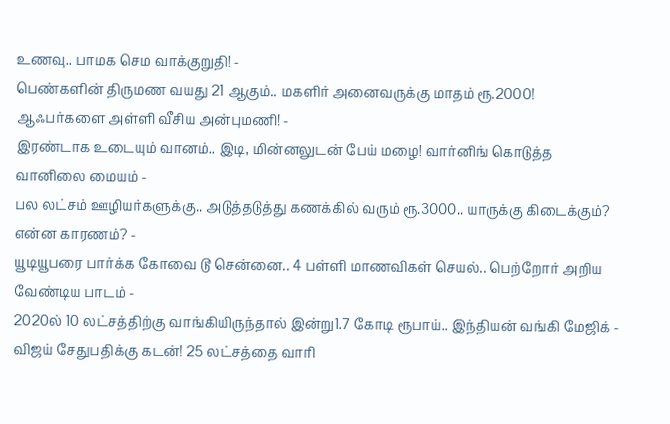உணவு.. பாமக செம வாக்குறுதி! -
பெண்களின் திருமண வயது 21 ஆகும்.. மகளிர் அனைவருக்கு மாதம் ரூ.2000! ஆஃபர்களை அள்ளி வீசிய அன்புமணி! -
இரண்டாக உடையும் வானம்.. இடி, மின்னலுடன் பேய் மழை! வார்னிங் கொடுத்த வானிலை மையம் -
பல லட்சம் ஊழியர்களுக்கு.. அடுத்தடுத்து கணக்கில் வரும் ரூ.3000.. யாருக்கு கிடைக்கும்? என்ன காரணம்? -
யூடியூபரை பார்க்க கோவை டூ சென்னை.. 4 பள்ளி மாணவிகள் செயல்.. பெற்றோர் அறிய வேண்டிய பாடம் -
2020ல் 10 லட்சத்திற்கு வாங்கியிருந்தால் இன்று1.7 கோடி ரூபாய்.. இந்தியன் வங்கி மேஜிக் -
விஜய் சேதுபதிக்கு கடன்! 25 லட்சத்தை வாரி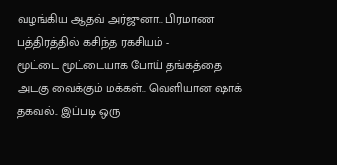வழங்கிய ஆதவ் அர்ஜுனா.. பிரமாண பத்திரத்தில் கசிந்த ரகசியம் -
மூட்டை மூட்டையாக போய் தங்கத்தை அடகு வைக்கும் மக்கள்.. வெளியான ஷாக் தகவல்.. இப்படி ஒரு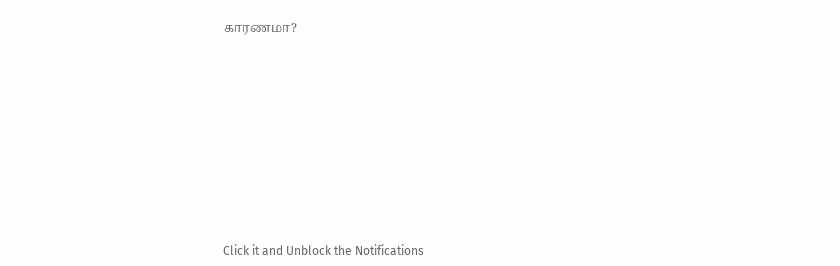காரணமா?












Click it and Unblock the Notifications